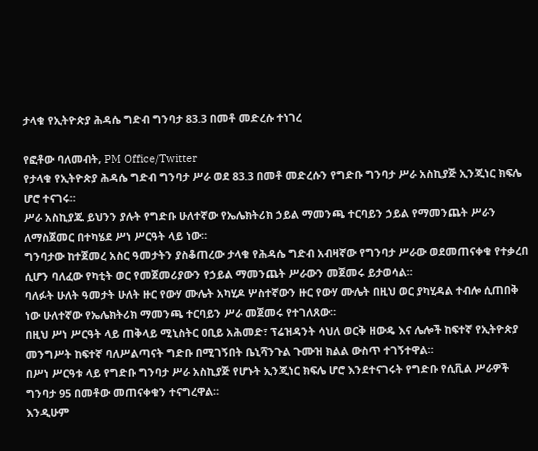ታላቁ የኢትዮጵያ ሕዳሴ ግድብ ግንባታ 83.3 በመቶ መድረሱ ተነገረ

የፎቶው ባለመብት, PM Office/Twitter
የታላቁ የኢትዮጵያ ሕዳሴ ግድብ ግንባታ ሥራ ወደ 83.3 በመቶ መድረሱን የግድቡ ግንባታ ሥራ አስኪያጅ ኢንጂነር ክፍሌ ሆሮ ተናገሩ።
ሥራ አስኪያጁ ይህንን ያሉት የግድቡ ሁለተኛው የኤሌክትሪክ ኃይል ማመንጫ ተርባይን ኃይል የማመንጨት ሥራን ለማስጀመር በተካሄደ ሥነ ሥርዓት ላይ ነው።
ግንባታው ከተጀመረ አስር ዓመታትን ያስቆጠረው ታላቁ የሕዳሴ ግድብ አብዛኛው የግንባታ ሥራው ወደመጠናቀቁ የተቃረበ ሲሆን ባለፈው የካቲት ወር የመጀመሪያውን የኃይል ማመንጨት ሥራውን መጀመሩ ይታወሳል።
ባለፉት ሁለት ዓመታት ሁለት ዙር የውሃ ሙሌት አካሂዶ ሦስተኛውን ዙር የውሃ ሙሌት በዚህ ወር ያካሂዳል ተብሎ ሲጠበቅ ነው ሁለተኛው የኤሌክትሪክ ማመንጫ ተርባይን ሥራ መጀመሩ የተገለጸው።
በዚህ ሥነ ሥርዓት ላይ ጠቅላይ ሚኒስትር ዐቢይ አሕመድ፣ ፕሬዝዳንት ሳህለ ወርቅ ዘውዴ እና ሌሎች ከፍተኛ የኢትዮጵያ መንግሥት ከፍተኛ ባለሥልጣናት ግድቡ በሚገኝበት ቤኒሻንጉል ጉሙዝ ክልል ውስጥ ተገኝተዋል።
በሥነ ሥርዓቱ ላይ የግድቡ ግንባታ ሥራ አስኪያጅ የሆኑት ኢንጂነር ክፍሌ ሆሮ እንደተናገሩት የግድቡ የሲቪል ሥራዎች ግንባታ 95 በመቶው መጠናቀቁን ተናግረዋል።
እንዲሁም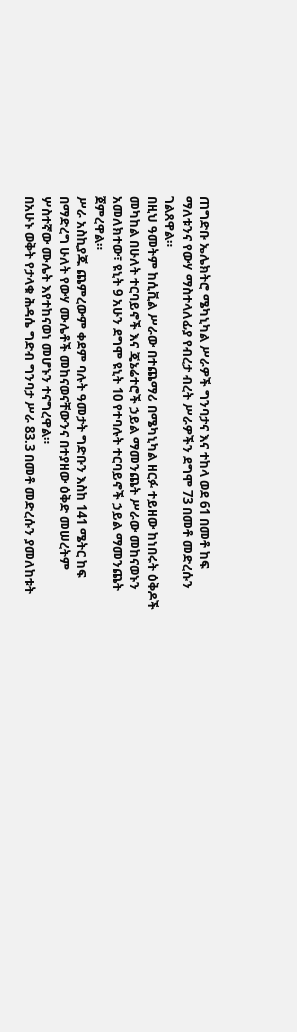ጠግድቡ ኤሌክትሮ ሜካኒካል ሥራዎች ግንባታና እና ተከላ ወደ 61 በመቶ ከፍ ማለቱንና የውሃ ማስተላለፊያ የብረታ ብረት ሥራዎችን ደግሞ 73 በመቶ መድረሱን ገልጸዋል።
በዚህ ዓመትም ከሲቪል ሥራው በተጨማሪ በሜካኒካል ዘርፉ ተይዘው ከነበሩት ዕቅዶች መካከል በሁለት ተርባይኖች እና ጄኔሬተሮች ኃይል ማመንጨት ሥራው መከናወኑን አመለክተው፣ ዩኒት 9 አሁን ደግሞ ዩኒት 10 የተባሉት ተርባይኖች ኃይል ማመንጨት ጀምረዋል።
ሥራ አስኪያጁ ጨምረውም ቀደም ባሉት ዓመታት ግድቡን እስከ 141 ሜትር ከፍ በማድረግ ሁለት የውሃ ሙሌቶች መከናወናቸውንና በተያዘው ዕቅድ መሠረትም ሦስተኛው ሙሌት እየተከናወነ መሆኑን ተናግረዋል።
በአሁኑ ወቅት የታላቁ ሕዳሴ ግድብ ግንባታ ሥራ 83.3 በመቶ መድረሱን ያመለከቱት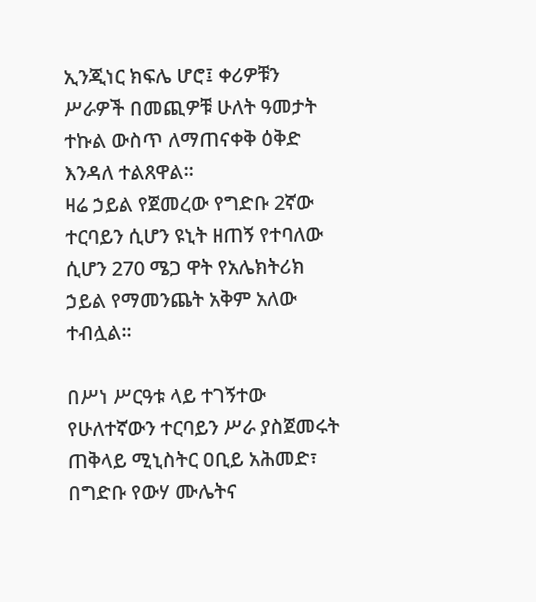ኢንጂነር ክፍሌ ሆሮ፤ ቀሪዎቹን ሥራዎች በመጪዎቹ ሁለት ዓመታት ተኩል ውስጥ ለማጠናቀቅ ዕቅድ እንዳለ ተልጸዋል።
ዛሬ ኃይል የጀመረው የግድቡ 2ኛው ተርባይን ሲሆን ዩኒት ዘጠኝ የተባለው ሲሆን 270 ሜጋ ዋት የአሌክትሪክ ኃይል የማመንጨት አቅም አለው ተብሏል።

በሥነ ሥርዓቱ ላይ ተገኝተው የሁለተኛውን ተርባይን ሥራ ያስጀመሩት ጠቅላይ ሚኒስትር ዐቢይ አሕመድ፣ በግድቡ የውሃ ሙሌትና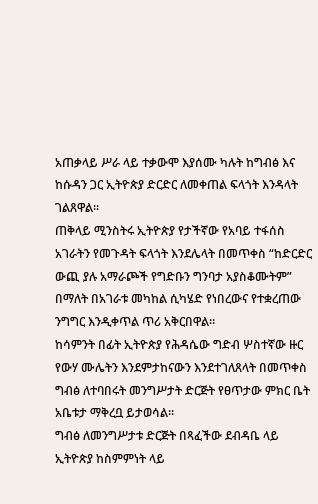አጠቃላይ ሥራ ላይ ተቃውሞ እያሰሙ ካሉት ከግብፅ እና ከሱዳን ጋር ኢትዮጵያ ድርድር ለመቀጠል ፍላጎት እንዳላት ገልጸዋል።
ጠቅላይ ሚንስትሩ ኢትዮጵያ የታችኛው የአባይ ተፋሰስ አገራትን የመጉዳት ፍላጎት እንደሌላት በመጥቀስ “ከድርድር ውጪ ያሉ አማራጮች የግድቡን ግንባታ አያስቆሙትም” በማለት በአገራቱ መካከል ሲካሄድ የነበረውና የተቋረጠው ንግግር እንዲቀጥል ጥሪ አቅርበዋል።
ከሳምንት በፊት ኢትዮጵያ የሕዳሴው ግድብ ሦስተኛው ዙር የውሃ ሙሌትን እንደምታከናውን እንደተገለጸላት በመጥቀስ ግብፅ ለተባበሩት መንግሥታት ድርጅት የፀጥታው ምክር ቤት አቤቱታ ማቅረቧ ይታወሳል።
ግብፅ ለመንግሥታቱ ድርጅት በጻፈችው ደብዳቤ ላይ ኢትዮጵያ ከስምምነት ላይ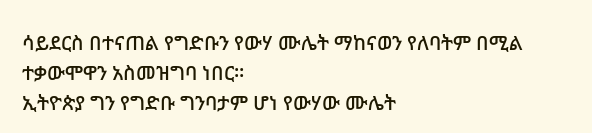ሳይደርስ በተናጠል የግድቡን የውሃ ሙሌት ማከናወን የለባትም በሚል ተቃውሞዋን አስመዝግባ ነበር።
ኢትዮጵያ ግን የግድቡ ግንባታም ሆነ የውሃው ሙሌት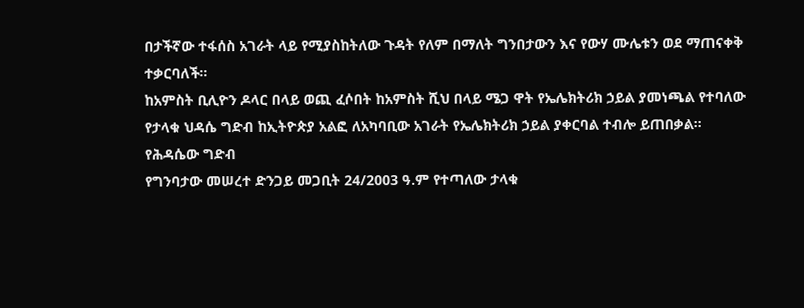በታችኛው ተፋሰስ አገራት ላይ የሚያስከትለው ጉዳት የለም በማለት ግንበታውን እና የውሃ ሙሌቱን ወደ ማጠናቀቅ ተቃርባለች።
ከአምስት ቢሊዮን ዶላር በላይ ወጪ ፈሶበት ከአምስት ሺህ በላይ ሜጋ ዋት የኤሌክትሪክ ኃይል ያመነጫል የተባለው የታላቁ ህዳሴ ግድብ ከኢትዮጵያ አልፎ ለአካባቢው አገራት የኤሌክትሪክ ኃይል ያቀርባል ተብሎ ይጠበቃል።
የሕዳሴው ግድብ
የግንባታው መሠረተ ድንጋይ መጋቢት 24/2003 ዓ.ም የተጣለው ታላቁ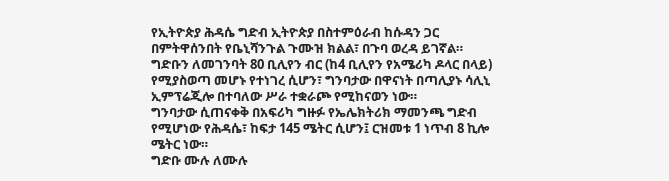የኢትዮጵያ ሕዳሴ ግድብ ኢትዮጵያ በስተምዕራብ ከሱዳን ጋር በምትዋሰንበት የቤኒሻንጉል ጉሙዝ ክልል፣ በጉባ ወረዳ ይገኛል።
ግድቡን ለመገንባት 80 ቢሊየን ብር (ከ4 ቢሊየን የአሜሪካ ዶላር በላይ) የሚያስወጣ መሆኑ የተነገረ ሲሆን፣ ግንባታው በዋናነት በጣሊያኑ ሳሊኒ ኢምፕሬጂሎ በተባለው ሥራ ተቋራጮ የሚከናወን ነው።
ግንባታው ሲጠናቀቅ በአፍሪካ ግዙፉ የኤሌክትሪክ ማመንጫ ግድብ የሚሆነው የሕዳሴ፣ ከፍታ 145 ሜትር ሲሆን፤ ርዝመቱ 1 ነጥብ 8 ኪሎ ሜትር ነው።
ግድቡ ሙሉ ለሙሉ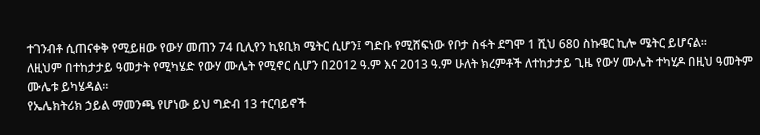ተገንብቶ ሲጠናቀቅ የሚይዘው የውሃ መጠን 74 ቢሊየን ኪዩቢክ ሜትር ሲሆን፤ ግድቡ የሚሸፍነው የቦታ ስፋት ደግሞ 1 ሺህ 680 ስኩዌር ኪሎ ሜትር ይሆናል።
ለዚህም በተከታታይ ዓመታት የሚካሄድ የውሃ ሙሌት የሚኖር ሲሆን በ2012 ዓ.ም እና 2013 ዓ.ም ሁለት ክረምቶች ለተከታታይ ጊዜ የውሃ ሙሌት ተካሂዶ በዚህ ዓመትም ሙሌቱ ይካሄዳል።
የኤሌክትሪክ ኃይል ማመንጫ የሆነው ይህ ግድብ 13 ተርባይኖች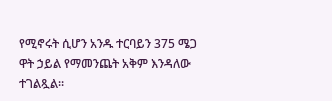የሚኖሩት ሲሆን አንዱ ተርባይን 375 ሜጋ ዋት ኃይል የማመንጨት አቅም እንዳለው ተገልጿል።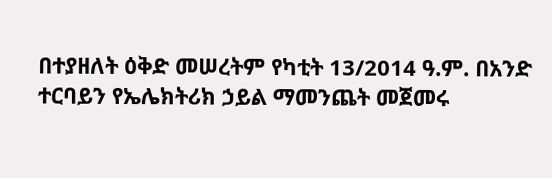በተያዘለት ዕቅድ መሠረትም የካቲት 13/2014 ዓ.ም. በአንድ ተርባይን የኤሌክትሪክ ኃይል ማመንጨት መጀመሩ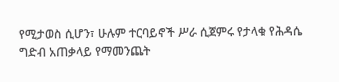የሚታወስ ሲሆን፣ ሁሉም ተርባይኖች ሥራ ሲጀምሩ የታላቁ የሕዳሴ ግድብ አጠቃላይ የማመንጨት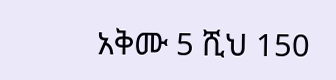አቅሙ 5 ሺህ 150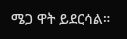ሜጋ ዋት ይደርሳል።